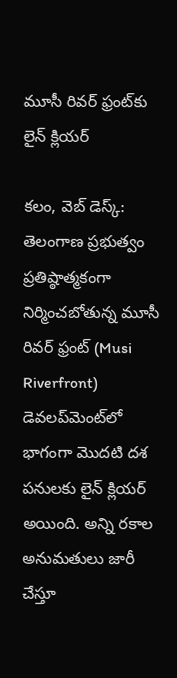మూసీ రివర్ ఫ్రంట్‌కు లైన్ క్లియర్

కలం, వెబ్ డెస్క్: తెలంగాణ ప్రభుత్వం ప్రతిష్ఠాత్మకంగా నిర్మించబోతున్న మూసీ రివర్ ఫ్రంట్ (Musi Riverfront) డెవ‌ల‌ప్‌మెంట్‌లో భాగంగా మొదటి దశ పనులకు లైన్ క్లియర్ అయింది. అన్ని రకాల అనుమతులు జారీ చేస్తూ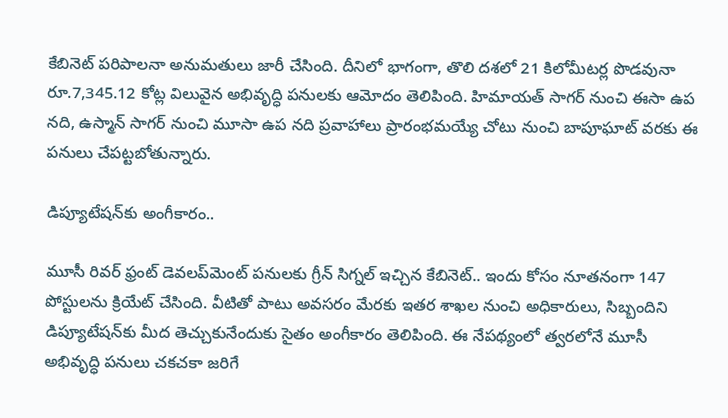కేబినెట్ పరిపాలనా అనుమతులు జారీ చేసింది. దీనిలో భాగంగా, తొలి దశలో 21 కిలోమీట‌ర్ల పొడవునా రూ.7,345.12 కోట్ల విలువైన అభివృద్ధి ప‌నులకు ఆమోదం తెలిపింది. హిమాయ‌త్ సాగ‌ర్ నుంచి ఈసా ఉప నది, ఉస్మాన్ సాగ‌ర్ నుంచి మూసా ఉప నది ప్ర‌వాహాలు ప్రారంభ‌మ‌య్యే చోటు నుంచి బాపూఘాట్ వరకు ఈ ప‌నులు చేపట్టబోతున్నారు.

డిప్యూటేష‌న్‌కు అంగీకారం..

మూసీ రివ‌ర్ ఫ్రంట్ డెవ‌ల‌ప్‌మెంట్ ప‌నులకు గ్రీన్ సిగ్నల్ ఇచ్చిన కేబినెట్.. ఇందు కోసం నూత‌నంగా 147 పోస్టులను క్రియేట్ చేసింది. వీటితో పాటు అవసరం మేరకు ఇత‌ర శాఖ‌ల నుంచి అధికారులు, సిబ్బందిని డిప్యూటేష‌న్‌కు మీద తెచ్చుకునేందుకు సైతం అంగీకారం తెలిపింది. ఈ నేపథ్యంలో త్వరలోనే మూసీ అభివృద్ధి పనులు చకచకా జరిగే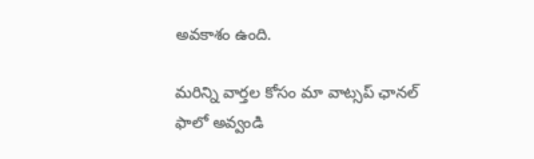అవకాశం ఉంది.

మ‌రిన్ని వార్త‌ల కోసం మా వాట్స‌ప్ ఛాన‌ల్ ఫాలో అవ్వండి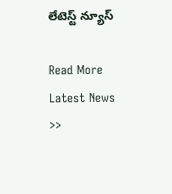లేటెస్ట్ న్యూస్‌

Read More Latest News >>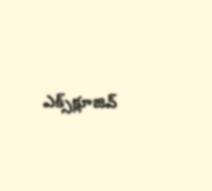ఎక్స్‌క్లూజివ్‌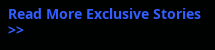Read More Exclusive Stories >>